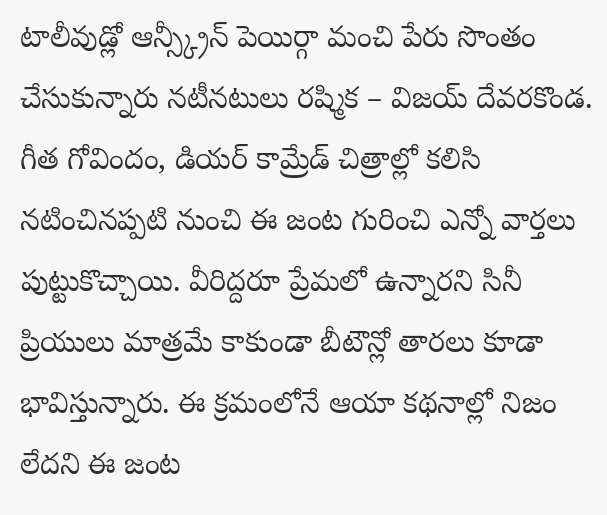టాలీవుడ్లో ఆన్స్క్రీన్ పెయిర్గా మంచి పేరు సొంతం చేసుకున్నారు నటీనటులు రష్మిక – విజయ్ దేవరకొండ. గీత గోవిందం, డియర్ కామ్రేడ్ చిత్రాల్లో కలిసి నటించినప్పటి నుంచి ఈ జంట గురించి ఎన్నో వార్తలు పుట్టుకొచ్చాయి. వీరిద్దరూ ప్రేమలో ఉన్నారని సినీ ప్రియులు మాత్రమే కాకుండా బీటౌన్లో తారలు కూడా భావిస్తున్నారు. ఈ క్రమంలోనే ఆయా కథనాల్లో నిజం లేదని ఈ జంట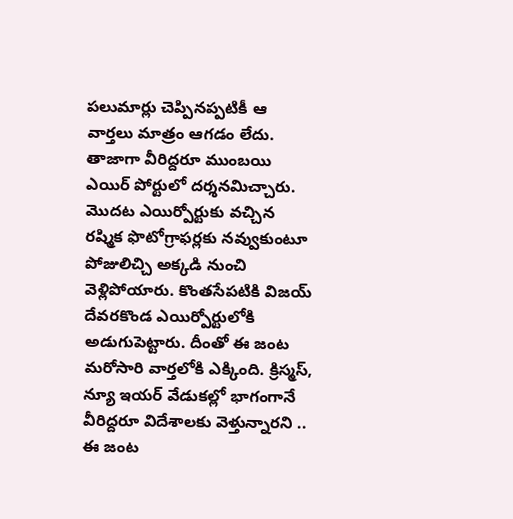పలుమార్లు చెప్పినప్పటికీ ఆ వార్తలు మాత్రం ఆగడం లేదు. తాజాగా వీరిద్దరూ ముంబయి ఎయిర్ పోర్టులో దర్శనమిచ్చారు. మొదట ఎయిర్పోర్టుకు వచ్చిన రష్మిక ఫొటోగ్రాఫర్లకు నవ్వుకుంటూ పోజులిచ్చి అక్కడి నుంచి వెళ్లిపోయారు. కొంతసేపటికి విజయ్ దేవరకొండ ఎయిర్పోర్టులోకి అడుగుపెట్టారు. దీంతో ఈ జంట మరోసారి వార్తలోకి ఎక్కింది. క్రిస్మస్, న్యూ ఇయర్ వేడుకల్లో భాగంగానే వీరిద్దరూ విదేశాలకు వెళ్తున్నారని .. ఈ జంట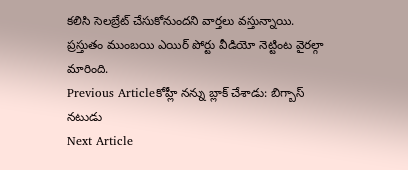కలిసి సెలబ్రేట్ చేసుకోనుందని వార్తలు వస్తున్నాయి. ప్రస్తుతం ముంబయి ఎయిర్ పోర్టు వీడియో నెట్టింట వైరల్గా మారింది.
Previous Articleకోహ్లీ నన్ను బ్లాక్ చేశాడు: బిగ్బాస్ నటుడు
Next Article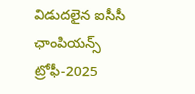విడుదలైన ఐసీసీ ఛాంపియన్స్ ట్రోఫీ-2025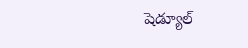షెడ్యూల్